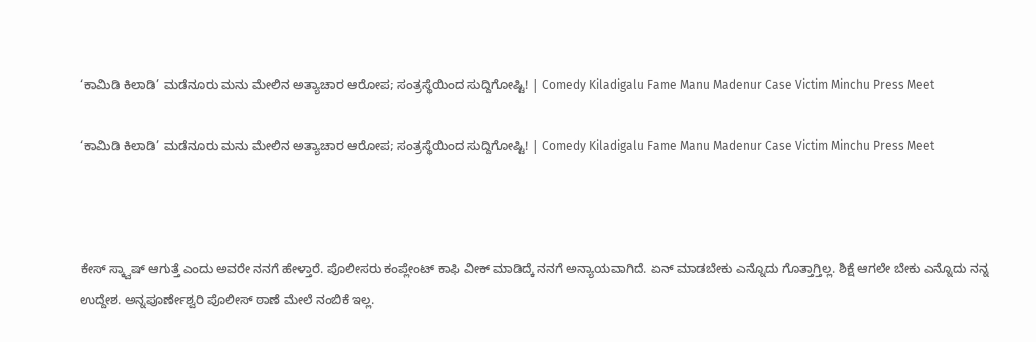‘ಕಾಮಿಡಿ‌ ಕಿಲಾಡಿ’ ಮಡೆನೂರು ಮನು ಮೇಲಿನ ಅತ್ಯಾಚಾರ ಆರೋಪ; ಸಂತ್ರಸ್ಥೆಯಿಂದ ಸುದ್ದಿಗೋಷ್ಟಿ! | Comedy Kiladigalu Fame Manu Madenur Case Victim Minchu Press Meet

‘ಕಾಮಿಡಿ‌ ಕಿಲಾಡಿ’ ಮಡೆನೂರು ಮನು ಮೇಲಿನ ಅತ್ಯಾಚಾರ ಆರೋಪ; ಸಂತ್ರಸ್ಥೆಯಿಂದ ಸುದ್ದಿಗೋಷ್ಟಿ! | Comedy Kiladigalu Fame Manu Madenur Case Victim Minchu Press Meet



ಕೇಸ್ ಸ್ಕ್ವಾಷ್ ಆಗುತ್ತೆ ಎಂದು ಅವರೇ ನನಗೆ ಹೇಳ್ತಾರೆ. ಪೊಲೀಸರು ಕಂಪ್ಲೇಂಟ್ ಕಾಫಿ ವೀಕ್ ಮಾಡಿದ್ಕೆ ನನಗೆ ಅನ್ಯಾಯವಾಗಿದೆ. ಏನ್ ಮಾಡಬೇಕು ಎನ್ನೊದು ಗೊತ್ತಾಗ್ತಿಲ್ಲ. ಶಿಕ್ಷೆ ಆಗಲೇ ಬೇಕು ಎನ್ನೊದು ನನ್ನ ಉದ್ದೇಶ. ಅನ್ನಪೂರ್ಣೇಶ್ವರಿ ಪೊಲೀಸ್ ಠಾಣೆ ಮೇಲೆ ನಂಬಿಕೆ‌ ಇಲ್ಲ.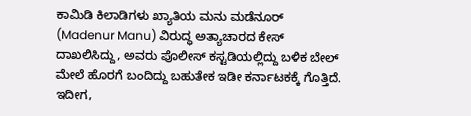ಕಾಮಿಡಿ ಕಿಲಾಡಿಗಳು ಖ್ಯಾತಿಯ ಮನು ಮಡೆನೂರ್ (Madenur Manu) ವಿರುದ್ಧ ಅತ್ಯಾಚಾರದ ಕೇಸ್ ದಾಖಲಿಸಿದ್ದು, ಅವರು ಪೊಲೀಸ್ ಕಸ್ಟಡಿಯಲ್ಲಿದ್ದು ಬಳಿಕ ಬೇಲ್ ಮೇಲೆ ಹೊರಗೆ ಬಂದಿದ್ದು ಬಹುತೇಕ ಇಡೀ ಕರ್ನಾಟಕಕ್ಕೆ ಗೊತ್ತಿದೆ. ಇದೀಗ,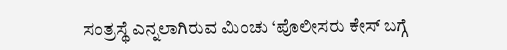ಸಂತ್ರಸ್ಥೆ ಎನ್ನಲಾಗಿರುವ ಮಿಂಚು ‘ಪೊಲೀಸರು ಕೇಸ್ ಬಗ್ಗೆ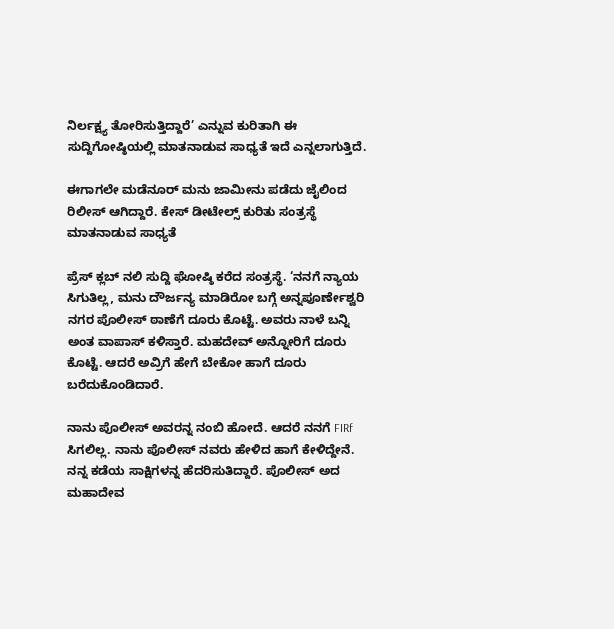ನಿರ್ಲಕ್ಷ್ಯ ತೋರಿಸುತ್ತಿದ್ದಾರೆ’ ಎನ್ನುವ ಕುರಿತಾಗಿ ಈ ಸುದ್ದಿಗೋಷ್ಠಿಯಲ್ಲಿ ಮಾತನಾಡುವ ಸಾಧ್ಯತೆ ಇದೆ ಎನ್ನಲಾಗುತ್ತಿದೆ.

ಈಗಾಗಲೇ ಮಡೆನೂರ್ ಮನು ಜಾಮೀನು ಪಡೆದು ಜೈಲಿಂದ ರಿಲೀಸ್ ಆಗಿದ್ದಾರೆ. ಕೇಸ್ ಡೀಟೇಲ್ಸ್ ಕುರಿತು ಸಂತ್ರಸ್ಥೆ ಮಾತನಾಡುವ ಸಾಧ್ಯತೆ

ಪ್ರೆಸ್ ಕ್ಲಬ್ ನಲಿ ಸುದ್ದಿ ಘೋಷ್ಠಿ ಕರೆದ ಸಂತ್ರಸ್ಥೆ. ‘ನನಗೆ ನ್ಯಾಯ ಸಿಗುತಿಲ್ಲ, ಮನು ದೌರ್ಜನ್ಯ ಮಾಡಿರೋ ಬಗ್ಗೆ ಅನ್ನಪೂರ್ಣೇಶ್ವರಿ ನಗರ ಪೊಲೀಸ್ ಠಾಣೆಗೆ ದೂರು ಕೊಟ್ಟೆ. ಅವರು ನಾಳೆ ಬನ್ನಿ ಅಂತ ವಾಪಾಸ್ ಕಳಿಸ್ತಾರೆ. ಮಹದೇವ್ ಅನ್ನೋರಿಗೆ ದೂರು ಕೊಟ್ಟೆ. ಆದರೆ ಅವ್ರಿಗೆ ಹೇಗೆ ಬೇಕೋ ಹಾಗೆ ದೂರು ಬರೆದುಕೊಂಡಿದಾರೆ.

ನಾನು ಪೊಲೀಸ್ ಅವರನ್ನ ನಂಬಿ ಹೋದೆ. ಆದರೆ ನನಗೆ FIRf ಸಿಗಲಿಲ್ಲ. ನಾನು ಪೊಲೀಸ್ ನವರು ಹೇಳಿದ ಹಾಗೆ ಕೇಳಿದ್ದೇನೆ. ನನ್ನ ಕಡೆಯ ಸಾಕ್ಷಿಗಳನ್ನ ಹೆದರಿಸುತಿದ್ದಾರೆ. ಪೊಲೀಸ್ ಅದ ಮಹಾದೇವ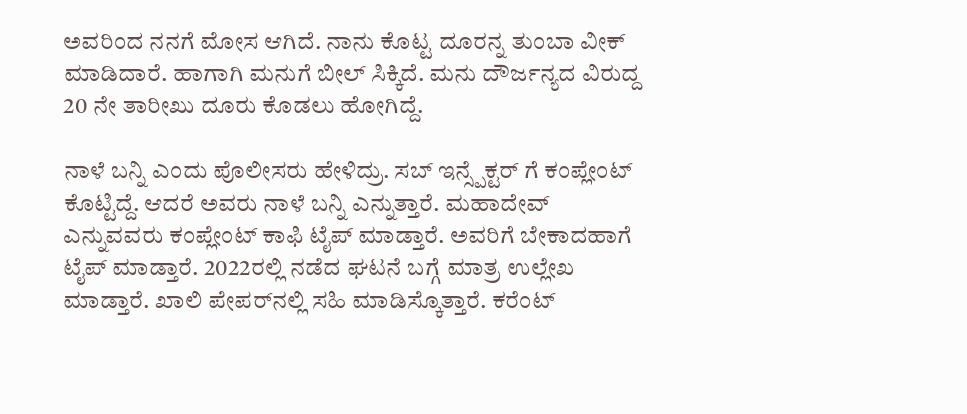ಅವರಿಂದ ನನಗೆ ಮೋಸ ಆಗಿದೆ. ನಾನು ಕೊಟ್ಟ ದೂರನ್ನ ತುಂಬಾ ವೀಕ್ ಮಾಡಿದಾರೆ. ಹಾಗಾಗಿ ಮನುಗೆ ಬೀಲ್ ಸಿಕ್ಕಿದೆ. ಮನು ದೌರ್ಜನ್ಯದ ವಿರುದ್ದ 20 ನೇ ತಾರೀಖು ದೂರು ಕೊಡಲು ಹೋಗಿದ್ದೆ.

ನಾಳೆ ಬನ್ನಿ ಎಂದು ಪೊಲೀಸರು ಹೇಳಿದ್ರು. ಸಬ್ ಇನ್ಸ್ಪೆಕ್ಟರ್ ಗೆ ಕಂಪ್ಲೇಂಟ್ ಕೊಟ್ಟಿದ್ದೆ. ಆದರೆ ಅವರು ನಾಳೆ ಬನ್ನಿ ಎನ್ನುತ್ತಾರೆ. ಮಹಾದೇವ್ ಎನ್ನುವವರು ಕಂಪ್ಲೇಂಟ್ ಕಾಫಿ ಟೈಪ್ ಮಾಡ್ತಾರೆ. ಅವರಿಗೆ ಬೇಕಾದಹಾಗೆ ಟೈಪ್ ಮಾಡ್ತಾರೆ. 2022ರಲ್ಲಿ ನಡೆದ ಘಟನೆ ಬಗ್ಗೆ ಮಾತ್ರ ಉಲ್ಲೇಖ ಮಾಡ್ತಾರೆ. ಖಾಲಿ ಪೇಪರ್‌ನಲ್ಲಿ ಸಹಿ ಮಾಡಿಸ್ಕೊತ್ತಾರೆ. ಕರೆಂಟ್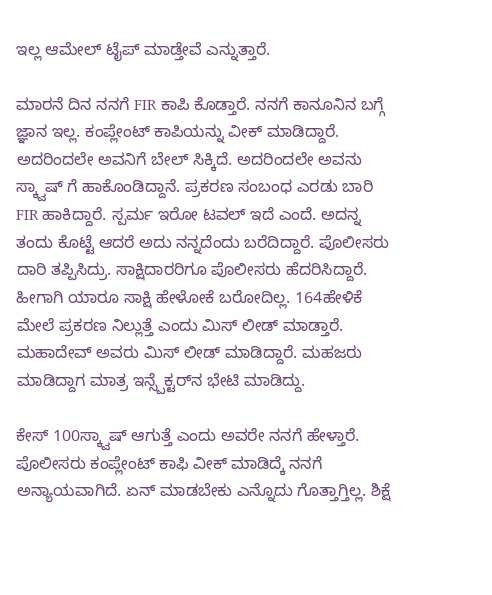ಇಲ್ಲ ಆಮೇಲ್ ಟೈಪ್ ಮಾಡ್ತೇವೆ ಎನ್ನುತ್ತಾರೆ.

ಮಾರನೆ ದಿನ ನನಗೆ FIR ಕಾಪಿ ಕೊಡ್ತಾರೆ. ನನಗೆ ಕಾನೂನಿನ ಬಗ್ಗೆ ಜ್ಞಾನ ಇಲ್ಲ. ಕಂಪ್ಲೇಂಟ್ ಕಾಪಿಯನ್ನು ವೀಕ್ ಮಾಡಿದ್ದಾರೆ. ಅದರಿಂದಲೇ ಅವನಿಗೆ ಬೇಲ್ ಸಿಕ್ಕಿದೆ. ಅದರಿಂದಲೇ ಅವನು ಸ್ಕ್ವಾಷ್ ಗೆ ಹಾಕೊಂಡಿದ್ದಾನೆ. ಪ್ರಕರಣ ಸಂಬಂಧ ಎರಡು ಬಾರಿ FIR ಹಾಕಿದ್ದಾರೆ. ಸ್ಪರ್ಮ ಇರೋ ಟವಲ್ ಇದೆ ಎಂದೆ. ಅದನ್ನ ತಂದು ಕೊಟ್ಟೆ ಆದರೆ ಅದು ನನ್ನದೆಂದು ಬರೆದಿದ್ದಾರೆ. ಪೊಲೀಸರು ದಾರಿ ತಪ್ಪಿಸಿದ್ರು. ಸಾಕ್ಷಿದಾರರಿಗೂ ಪೊಲೀಸರು ಹೆದರಿಸಿದ್ದಾರೆ. ಹೀಗಾಗಿ ಯಾರೂ ಸಾಕ್ಷಿ ಹೇಳೋಕೆ ಬರೋದಿಲ್ಲ. 164ಹೇಳಿಕೆ ಮೇಲೆ ಪ್ರಕರಣ ನಿಲ್ಲುತ್ತೆ ಎಂದು ಮಿಸ್ ಲೀಡ್ ಮಾಡ್ತಾರೆ. ಮಹಾದೇವ್ ಅವರು ಮಿಸ್ ಲೀಡ್ ಮಾಡಿದ್ದಾರೆ. ಮಹಜರು ಮಾಡಿದ್ದಾಗ ಮಾತ್ರ ಇನ್ಸ್ಪೆಕ್ಟರ್‌ನ ಭೇಟಿ ಮಾಡಿದ್ದು.

ಕೇಸ್ 100ಸ್ಕ್ವಾಷ್ ಆಗುತ್ತೆ ಎಂದು ಅವರೇ ನನಗೆ ಹೇಳ್ತಾರೆ. ಪೊಲೀಸರು ಕಂಪ್ಲೇಂಟ್ ಕಾಫಿ ವೀಕ್ ಮಾಡಿದ್ಕೆ ನನಗೆ ಅನ್ಯಾಯವಾಗಿದೆ. ಏನ್ ಮಾಡಬೇಕು ಎನ್ನೊದು ಗೊತ್ತಾಗ್ತಿಲ್ಲ. ಶಿಕ್ಷೆ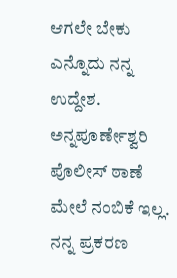ಆಗಲೇ ಬೇಕು ಎನ್ನೊದು ನನ್ನ ಉದ್ದೇಶ. ಅನ್ನಪೂರ್ಣೇಶ್ವರಿ ಪೊಲೀಸ್ ಠಾಣೆ ಮೇಲೆ ನಂಬಿಕೆ‌ ಇಲ್ಲ. ನನ್ನ ಪ್ರಕರಣ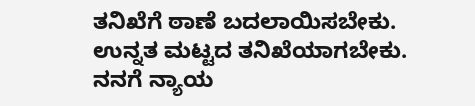ತನಿಖೆಗೆ ಠಾಣೆ ಬದಲಾಯಿಸಬೇಕು. ಉನ್ನತ ಮಟ್ಟದ ತನಿಖೆಯಾಗಬೇಕು. ನನಗೆ ನ್ಯಾಯ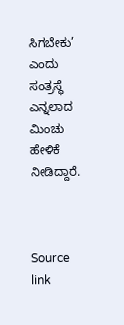ಸಿಗಬೇಕು’ ಎಂದು ಸಂತ್ರಸ್ಥೆ ಎನ್ನಲಾದ ಮಿಂಚು ಹೇಳಿಕೆ ನೀಡಿದ್ದಾರೆ.



Source link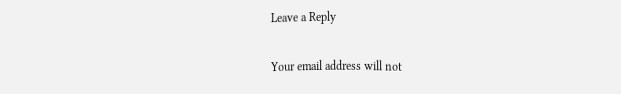Leave a Reply

Your email address will not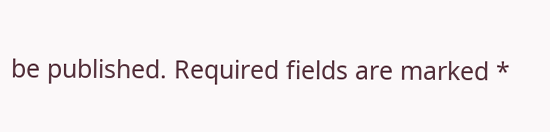be published. Required fields are marked *